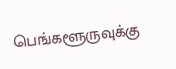பெங்களூருவுக்கு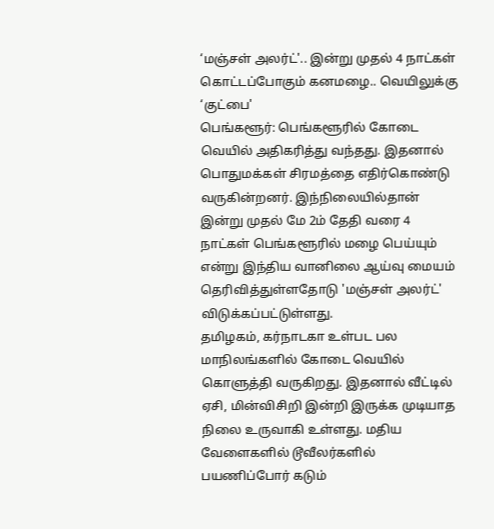‘மஞ்சள் அலர்ட்'.. இன்று முதல் 4 நாட்கள் கொட்டப்போகும் கனமழை.. வெயிலுக்கு ‘குட்பை'
பெங்களூர்: பெங்களூரில் கோடை வெயில் அதிகரித்து வந்தது. இதனால் பொதுமக்கள் சிரமத்தை எதிர்கொண்டு வருகின்றனர். இந்நிலையில்தான் இன்று முதல் மே 2ம் தேதி வரை 4 நாட்கள் பெங்களூரில் மழை பெய்யும் என்று இந்திய வானிலை ஆய்வு மையம் தெரிவித்துள்ளதோடு 'மஞ்சள் அலர்ட்' விடுக்கப்பட்டுள்ளது.
தமிழகம், கர்நாடகா உள்பட பல மாநிலங்களில் கோடை வெயில் கொளுத்தி வருகிறது. இதனால் வீட்டில் ஏசி, மின்விசிறி இன்றி இருக்க முடியாத நிலை உருவாகி உள்ளது. மதிய வேளைகளில் டூவீலர்களில் பயணிப்போர் கடும்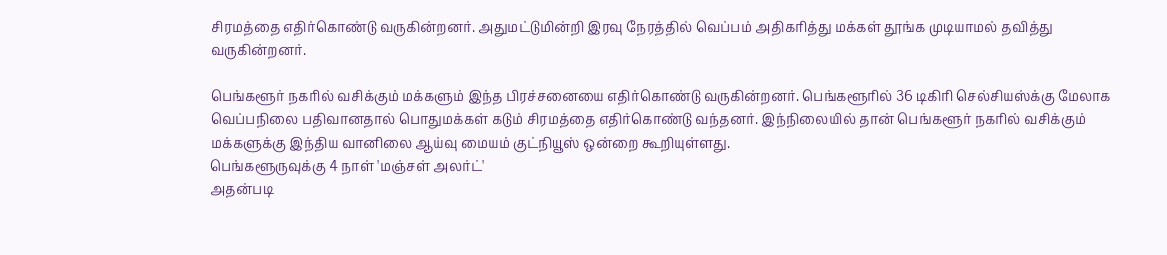சிரமத்தை எதிர்கொண்டு வருகின்றனர். அதுமட்டுமின்றி இரவு நேரத்தில் வெப்பம் அதிகரித்து மக்கள் தூங்க முடியாமல் தவித்து வருகின்றனர்.

பெங்களூர் நகரில் வசிக்கும் மக்களும் இந்த பிரச்சனையை எதிர்கொண்டு வருகின்றனர். பெங்களூரில் 36 டிகிரி செல்சியஸ்க்கு மேலாக வெப்பநிலை பதிவானதால் பொதுமக்கள் கடும் சிரமத்தை எதிர்கொண்டு வந்தனர். இந்நிலையில் தான் பெங்களூர் நகரில் வசிக்கும் மக்களுக்கு இந்திய வானிலை ஆய்வு மையம் குட்நியூஸ் ஒன்றை கூறியுள்ளது.
பெங்களூருவுக்கு 4 நாள் 'மஞ்சள் அலர்ட்'
அதன்படி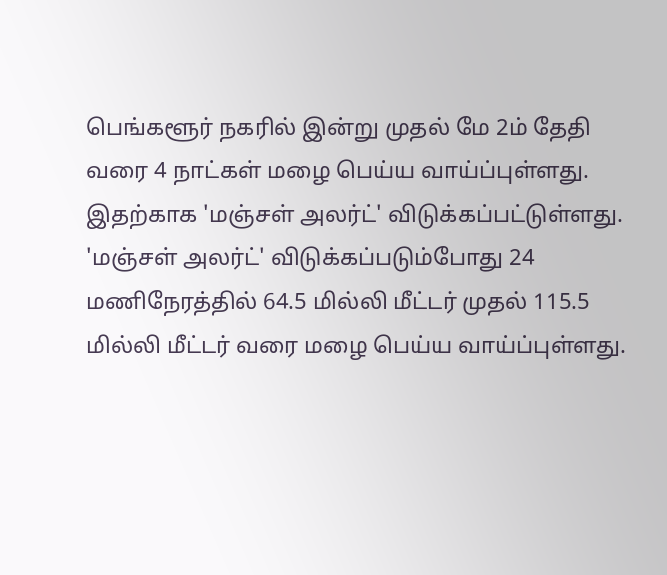பெங்களூர் நகரில் இன்று முதல் மே 2ம் தேதி வரை 4 நாட்கள் மழை பெய்ய வாய்ப்புள்ளது. இதற்காக 'மஞ்சள் அலர்ட்' விடுக்கப்பட்டுள்ளது. 'மஞ்சள் அலர்ட்' விடுக்கப்படும்போது 24 மணிநேரத்தில் 64.5 மில்லி மீட்டர் முதல் 115.5 மில்லி மீட்டர் வரை மழை பெய்ய வாய்ப்புள்ளது.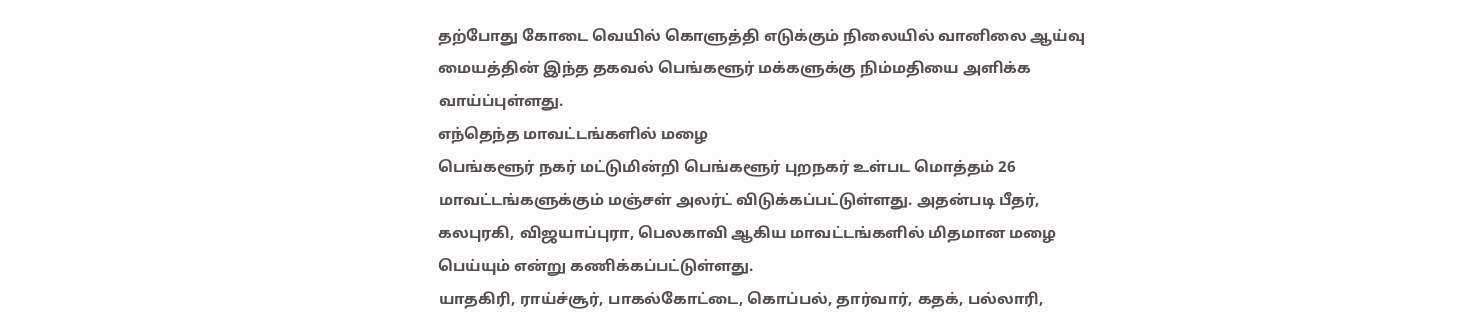தற்போது கோடை வெயில் கொளுத்தி எடுக்கும் நிலையில் வானிலை ஆய்வு மையத்தின் இந்த தகவல் பெங்களூர் மக்களுக்கு நிம்மதியை அளிக்க வாய்ப்புள்ளது.
எந்தெந்த மாவட்டங்களில் மழை
பெங்களூர் நகர் மட்டுமின்றி பெங்களூர் புறநகர் உள்பட மொத்தம் 26 மாவட்டங்களுக்கும் மஞ்சள் அலர்ட் விடுக்கப்பட்டுள்ளது. அதன்படி பீதர், கலபுரகி, விஜயாப்புரா, பெலகாவி ஆகிய மாவட்டங்களில் மிதமான மழை பெய்யும் என்று கணிக்கப்பட்டுள்ளது.
யாதகிரி, ராய்ச்சூர், பாகல்கோட்டை, கொப்பல், தார்வார், கதக், பல்லாரி,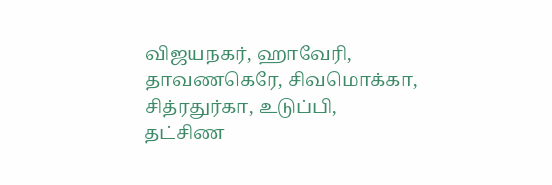விஜயநகர், ஹாவேரி, தாவணகெரே, சிவமொக்கா, சித்ரதுர்கா, உடுப்பி, தட்சிண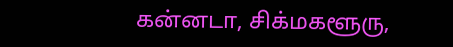கன்னடா, சிக்மகளூரு,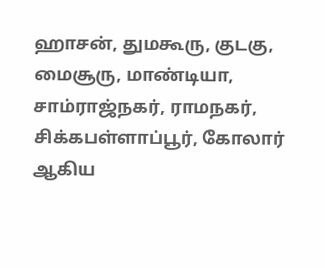ஹாசன், துமகூரு, குடகு, மைசூரு, மாண்டியா, சாம்ராஜ்நகர், ராமநகர், சிக்கபள்ளாப்பூர், கோலார் ஆகிய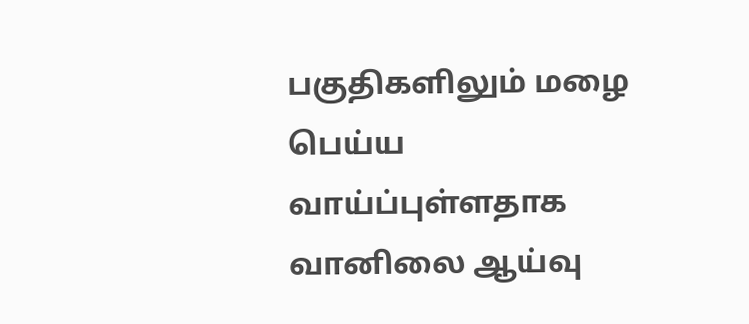பகுதிகளிலும் மழை பெய்ய வாய்ப்புள்ளதாக வானிலை ஆய்வு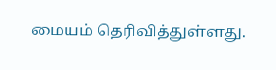மையம் தெரிவித்துள்ளது.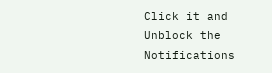Click it and Unblock the Notifications